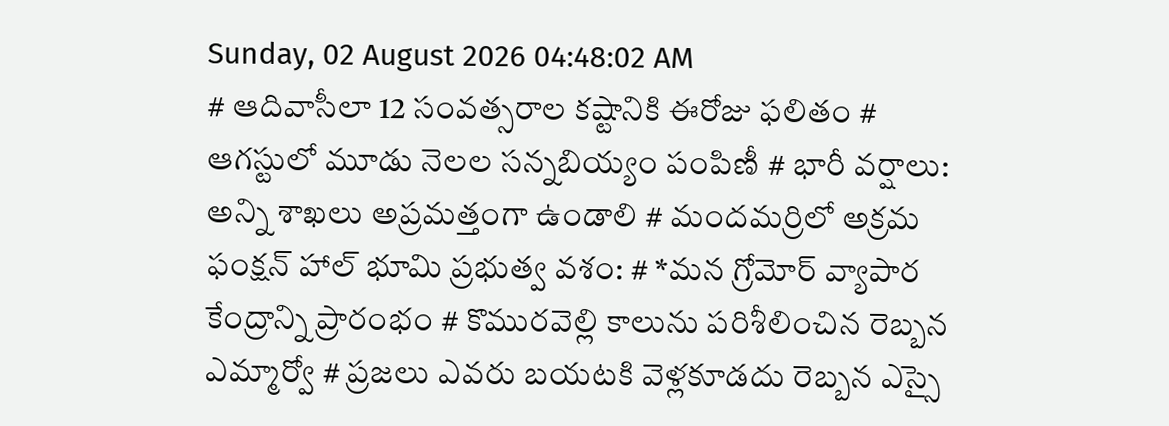Sunday, 02 August 2026 04:48:02 AM
# ఆదివాసీలా 12 సంవత్సరాల కష్టానికి ఈరోజు ఫలితం # ఆగస్టులో మూడు నెలల సన్నబియ్యం పంపిణీ # భారీ వర్షాలు: అన్ని శాఖలు అప్రమత్తంగా ఉండాలి # మందమర్రిలో అక్రమ ఫంక్షన్ హాల్ భూమి ప్రభుత్వ వశం: # *మన గ్రోమోర్ వ్యాపార కేంద్రాన్ని ప్రారంభం # కొమురవెల్లి కాలును పరిశీలించిన రెబ్బన ఎమ్మార్వో # ప్రజలు ఎవరు బయటకి వెళ్లకూడదు రెబ్బన ఎస్సై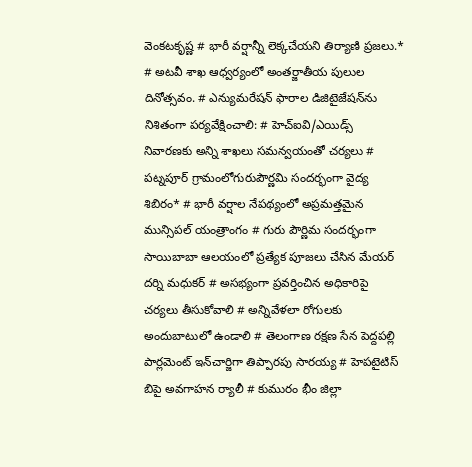వెంకటకృష్ణ # భారీ వర్షాన్నీ లెక్కచేయని తిర్యాణి ప్రజలు.* # అటవీ శాఖ ఆధ్వర్యంలో అంతర్జాతీయ పులుల దినోత్సవం. # ఎన్యుమరేషన్ ఫారాల డిజిటైజేషన్‌ను నిశితంగా పర్యవేక్షించాలి: # హెచ్ఐవి/ఎయిడ్స్ నివారణకు అన్ని శాఖలు సమన్వయంతో చర్యలు # పట్నపూర్ గ్రామంలోగురుపౌర్ణమి సందర్భంగా వైద్య శిబిరం* # భారీ వర్షాల నేపథ్యంలో అప్రమత్తమైన మున్సిపల్ యంత్రాంగం # గురు పౌర్ణిమ సందర్భంగా సాయిబాబా ఆలయంలో ప్రత్యేక పూజలు చేసిన మేయర్ దర్ని మధుకర్ # అసభ్యంగా ప్రవర్తించిన అధికారిపై చర్యలు తీసుకోవాలి # అన్నివేళలా రోగులకు అందుబాటులో ఉండాలి # తెలంగాణ రక్షణ సేన పెద్దపల్లి పార్లమెంట్ ఇన్‌చార్జిగా తిప్పారపు సారయ్య # హెపటైటిస్ బిపై అవగాహన ర్యాలీ # కుమురం భీం జిల్లా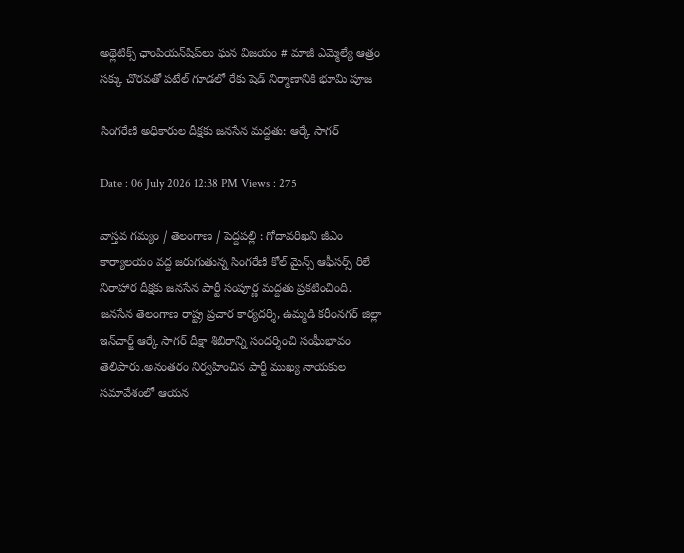అథ్లెటిక్స్ ఛాంపియన్‌షిప్‌లు ఘన విజయం # మాజీ ఎమ్మెల్యే ఆత్రం సక్కు చొరవతో పటేల్ గూడలో రేకు షెడ్ నిర్మాణానికి భూమి పూజ

సింగరేణి అధికారుల దీక్షకు జనసేన మద్దతు: ఆర్కే సాగర్

Date : 06 July 2026 12:38 PM Views : 275

వాస్తవ గమ్యం / తెలంగాణ / పెద్దపల్లి : గోదావరిఖని జీఎం కార్యాలయం వద్ద జరుగుతున్న సింగరేణి కోల్ మైన్స్ ఆఫీసర్స్ రిలే నిరాహార దీక్షకు జనసేన పార్టీ సంపూర్ణ మద్దతు ప్రకటించింది. జనసేన తెలంగాణ రాష్ట్ర ప్రచార కార్యదర్శి, ఉమ్మడి కరీంనగర్ జిల్లా ఇన్‌చార్జ్ ఆర్కే సాగర్ దీక్షా శిబిరాన్ని సందర్శించి సంఘీభావం తెలిపారు.అనంతరం నిర్వహించిన పార్టీ ముఖ్య నాయకుల సమావేశంలో ఆయన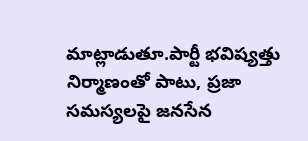మాట్లాడుతూ.పార్టీ భవిష్యత్తు నిర్మాణంతో పాటు, ప్రజా సమస్యలపై జనసేన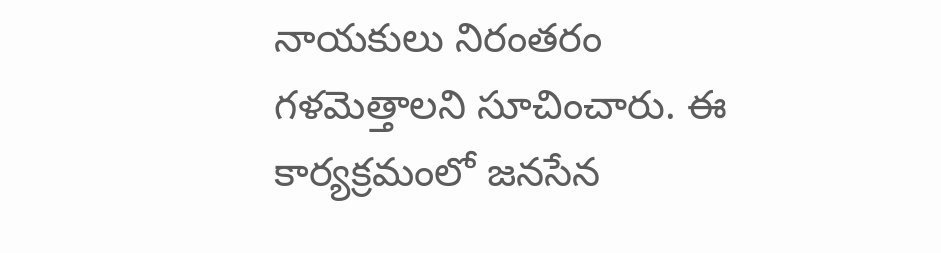నాయకులు నిరంతరం గళమెత్తాలని సూచించారు. ఈ కార్యక్రమంలో జనసేన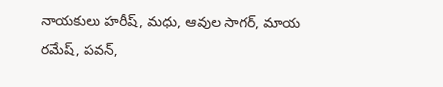నాయకులు హరీష్, మధు, ఆవుల సాగర్, మాయ రమేష్, పవన్,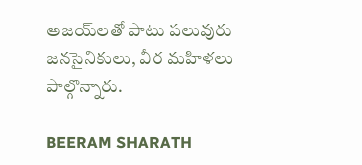అజయ్‌లతో పాటు పలువురు జనసైనికులు, వీర మహిళలు పాల్గొన్నారు.

BEERAM SHARATH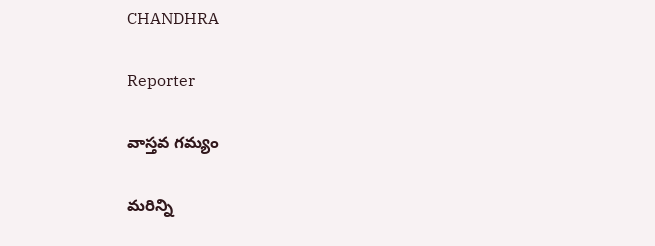CHANDHRA

Reporter

వాస్తవ గమ్యం

మరిన్ని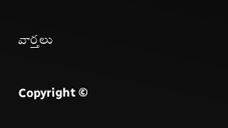వార్తలు

Copyright ©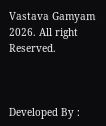Vastava Gamyam 2026. All right Reserved.



Developed By :